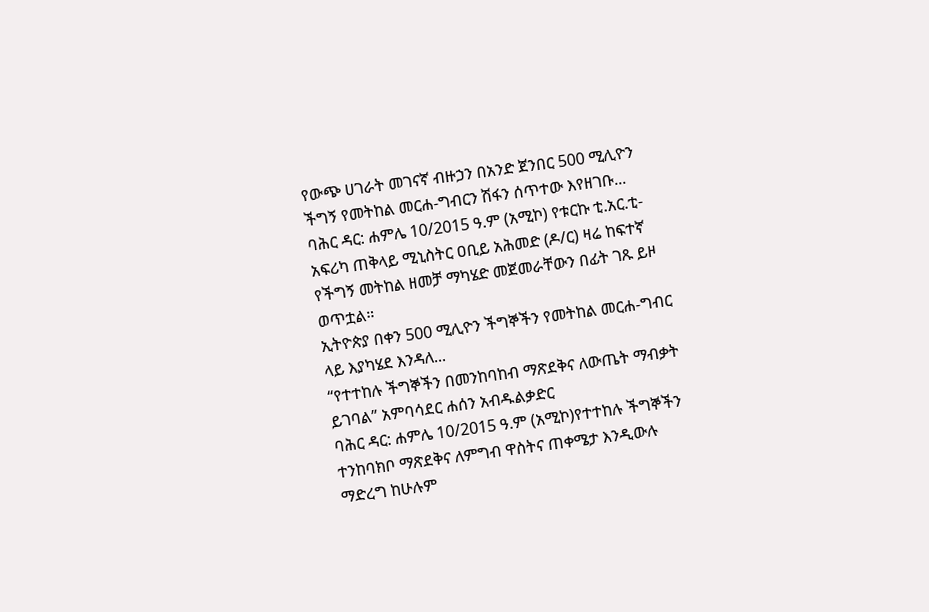የውጭ ሀገራት መገናኛ ብዙኃን በአንድ ጀንበር 500 ሚሊዮን ችግኝ የመትከል መርሐ-ግብርን ሽፋን ሰጥተው እየዘገቡ...
ባሕር ዳር: ሐምሌ 10/2015 ዓ.ም (አሚኮ) የቱርኩ ቲ.አር.ቲ-አፍሪካ ጠቅላይ ሚኒስትር ዐቢይ አሕመድ (ዶ/ር) ዛሬ ከፍተኛ የችግኝ መትከል ዘመቻ ማካሄድ መጀመራቸውን በፊት ገጹ ይዞ ወጥቷል።
ኢትዮጵያ በቀን 500 ሚሊዮን ችግኞችን የመትከል መርሐ-ግብር ላይ እያካሄደ እንዳለ...
“የተተከሉ ችግኞችን በመንከባከብ ማጽደቅና ለውጤት ማብቃት ይገባል” አምባሳደር ሐሰን አብዱልቃድር
ባሕር ዳር: ሐምሌ 10/2015 ዓ.ም (አሚኮ)የተተከሉ ችግኞችን ተንከባክቦ ማጽደቅና ለምግብ ዋስትና ጠቀሜታ እንዲውሉ ማድረግ ከሁሉም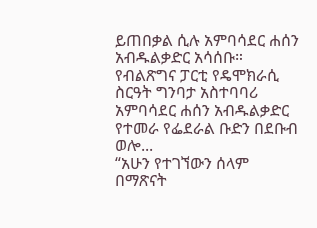ይጠበቃል ሲሉ አምባሳደር ሐሰን አብዱልቃድር አሳሰቡ።
የብልጽግና ፓርቲ የዴሞክራሲ ስርዓት ግንባታ አስተባባሪ አምባሳደር ሐሰን አብዱልቃድር የተመራ የፌደራል ቡድን በደቡብ ወሎ...
“አሁን የተገኘውን ሰላም በማጽናት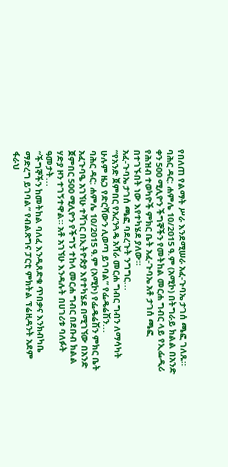የበለጠ የልማት ሥራ እንደሚሠራ አፈ-ጉባኤ ታገሰ ጫፎ ገለጹ።
ባሕር ዳር: ሐምሌ 10/2015 ዓ.ም (አሚኮ) በትግራይ ክልል በአንድ ቀን 500 ሚሊዮን ችግኞችን የመትከል መርሐ ግብር ላይ የኢፌዲሪ የሕዝብ ተወካዮች ምክር ቤት አፈ-ጉባኤ አቶ ታገሰ ጫፎ በተገኙበት ነው እየተካሄደ ያለው።
አፈ-ጉባኤ ታገሰ ጫፎ ባደረጉት ንግግር...
“የአንድ ጀምበር የአረንጓዴ አሻራ መርሐ ግብር ግብን ለማሳካት ሁሉም ዜጋ የድርሻውን ሊወጣ ይገባል” የፌዴሬሽን...
ባሕር ዳር: ሐምሌ 10/2015 ዓ.ም (አሚኮ) የፌዴሬሽን ምክር ቤት አፈጉባዔ አገኘሁ ተሻገር በኢትዮጵያ እየተካሄደ በሚገኘው በአንድ ጀምበር 500 ሚሊዮን የችግኝ ተከላ መርሐ ግብር በደቡብ ክልል ሃድያ ዞን ተገኝተዋል። አቶ አገኘሁ እንዳሉት በሀገሪቱ ባለፉት ዓመታት...
“ችግኞችን ከመትከል ባለፈ እንዲጸድቁ ጥበቃና እንክብካቤ ማድረግ ይገባል” የብልጽግና ፓርቲ ምክትል ፕሬዚዳንት አደም ፋራህ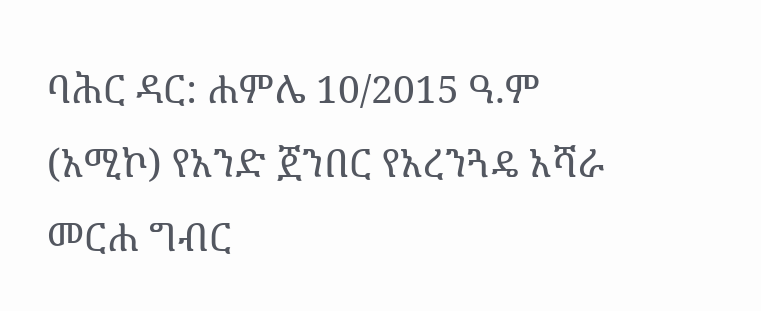ባሕር ዳር: ሐምሌ 10/2015 ዓ.ም (አሚኮ) የአንድ ጀንበር የአረንጓዴ አሻራ መርሐ ግብር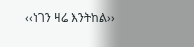‹‹ነገን ዛሬ እንትከል››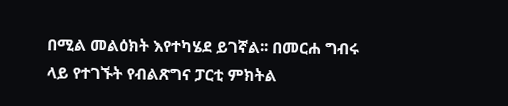በሚል መልዕክት እየተካሄደ ይገኛል፡፡ በመርሐ ግብሩ ላይ የተገኙት የብልጽግና ፓርቲ ምክትል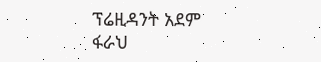ፕሬዚዳንት አደም ፋራህ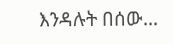እንዳሉት በሰው...